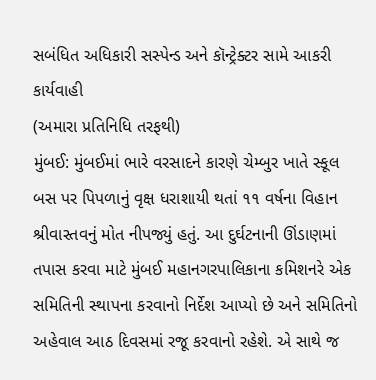સબંધિત અધિકારી સસ્પેન્ડ અને કૉન્ટ્રેક્ટર સામે આકરી કાર્યવાહી
(અમારા પ્રતિનિધિ તરફથી)
મુંબઈ: મુંબઈમાં ભારે વરસાદને કારણે ચેમ્બુર ખાતે સ્કૂલ બસ પર પિપળાનું વૃક્ષ ધરાશાયી થતાં ૧૧ વર્ષના વિહાન શ્રીવાસ્તવનું મોત નીપજ્યું હતું. આ દુર્ઘટનાની ઊંડાણમાં તપાસ કરવા માટે મુંબઈ મહાનગરપાલિકાના કમિશનરે એક સમિતિની સ્થાપના કરવાનો નિર્દેશ આપ્યો છે અને સમિતિનો અહેવાલ આઠ દિવસમાં રજૂ કરવાનો રહેશે. એ સાથે જ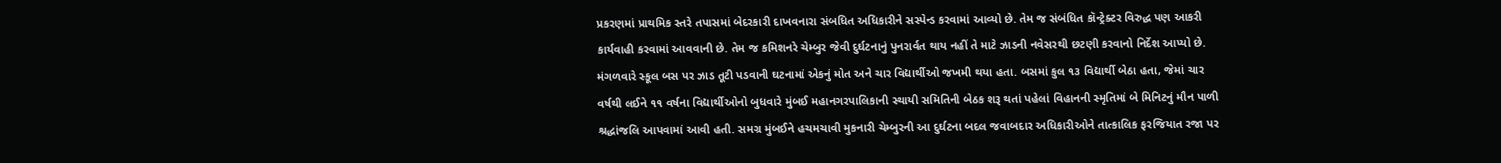પ્રકરણમાં પ્રાથમિક સ્તરે તપાસમાં બેદરકારી દાખવનારા સંબધિત અધિકારીને સસ્પેન્ડ કરવામાં આવ્યો છે. તેમ જ સંબંધિત કૉન્ટ્રેક્ટર વિરુદ્ધ પણ આકરી કાર્યવાહી કરવામાં આવવાની છે. તેમ જ કમિશનરે ચેમ્બુર જેવી દુર્ઘટનાનું પુનરાર્વત થાય નહીં તે માટે ઝાડની નવેસરથી છટણી કરવાનો નિર્દેશ આપ્યો છે.
મંગળવારે સ્કૂલ બસ પર ઝાડ તૂટી પડવાની ઘટનામાં એકનું મોત અને ચાર વિદ્યાર્થીઓ જખમી થયા હતા. બસમાં કુલ ૧૩ વિદ્યાર્થી બેઠા હતા, જેમાં ચાર વર્ષથી લઈને ૧૧ વર્ષના વિદ્યાર્થીઓનો બુધવારે મુંબઈ મહાનગરપાલિકાની સ્થાયી સમિતિની બેઠક શરૂ થતાં પહેલાં વિહાનની સ્મૃતિમાં બે મિનિટનું મૌન પાળી શ્રદ્ધાંજલિ આપવામાં આવી હતી. સમગ્ર મુંબઈને હચમચાવી મુકનારી ચેમ્બુરની આ દુર્ઘટના બદલ જવાબદાર અધિકારીઓને તાત્કાલિક ફરજિયાત રજા પર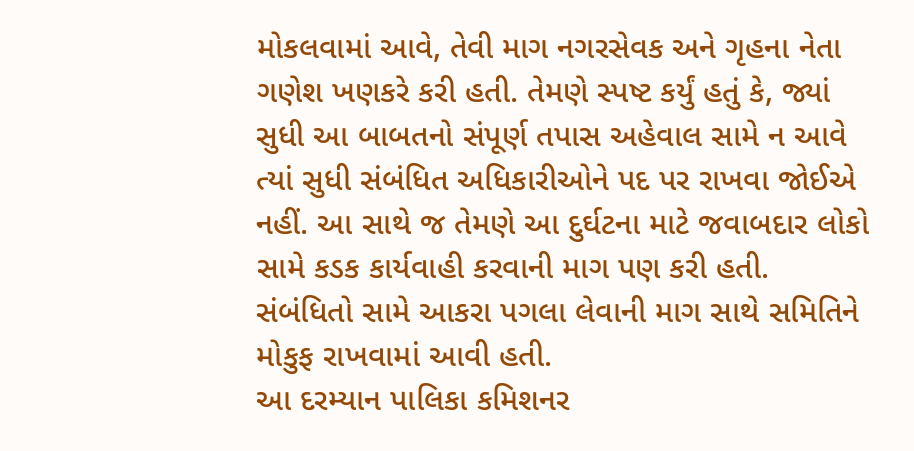મોકલવામાં આવે, તેવી માગ નગરસેવક અને ગૃહના નેતા ગણેશ ખણકરે કરી હતી. તેમણે સ્પષ્ટ કર્યું હતું કે, જ્યાં સુધી આ બાબતનો સંપૂર્ણ તપાસ અહેવાલ સામે ન આવે ત્યાં સુધી સંબંધિત અધિકારીઓને પદ પર રાખવા જોઈએ નહીં. આ સાથે જ તેમણે આ દુર્ઘટના માટે જવાબદાર લોકો સામે કડક કાર્યવાહી કરવાની માગ પણ કરી હતી. સંબંધિતો સામે આકરા પગલા લેવાની માગ સાથે સમિતિને મોકુફ રાખવામાં આવી હતી.
આ દરમ્યાન પાલિકા કમિશનર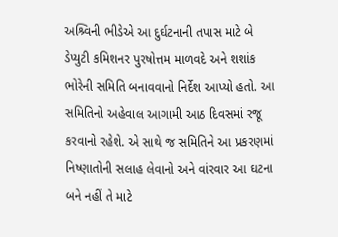અશ્ર્વિની ભીડેએ આ દુર્ઘટનાની તપાસ માટે બે ડેપ્યુટી કમિશનર પુરષોત્તમ માળવદે અને શશાંક ભોરેની સમિતિ બનાવવાનો નિર્દેશ આપ્યો હતો. આ સમિતિનો અહેવાલ આગામી આઠ દિવસમાં રજૂ કરવાનો રહેશે. એ સાથે જ સમિતિને આ પ્રકરણમાં નિષ્ણાતોની સલાહ લેવાનો અને વાંરવાર આ ઘટના બને નહીં તે માટે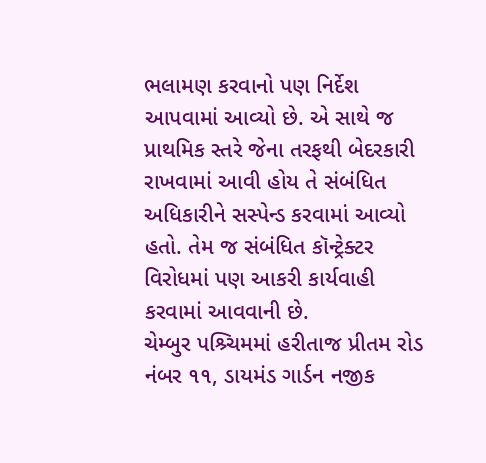ભલામણ કરવાનો પણ નિર્દેશ આપવામાં આવ્યો છે. એ સાથે જ પ્રાથમિક સ્તરે જેના તરફથી બેદરકારી રાખવામાં આવી હોય તે સંબંધિત અધિકારીને સસ્પેન્ડ કરવામાં આવ્યો હતો. તેમ જ સંબંધિત કૉન્ટ્રેક્ટર વિરોધમાં પણ આકરી કાર્યવાહી કરવામાં આવવાની છે.
ચેમ્બુર પશ્ર્ચિમમાં હરીતાજ પ્રીતમ રોડ નંબર ૧૧, ડાયમંડ ગાર્ડન નજીક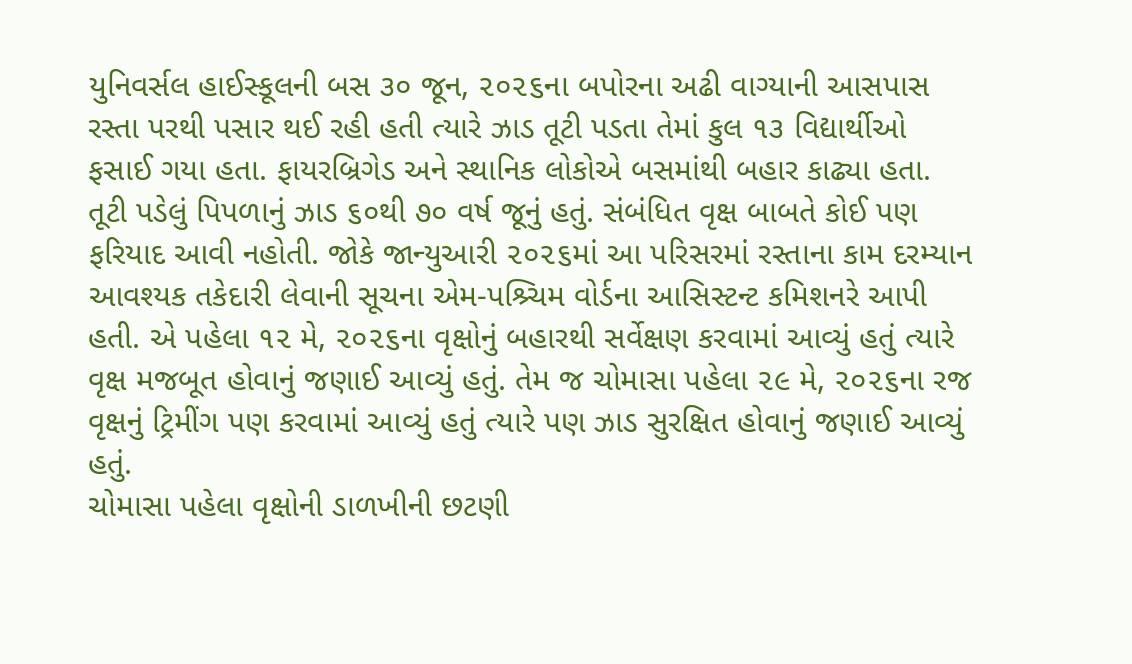યુનિવર્સલ હાઈસ્કૂલની બસ ૩૦ જૂન, ૨૦૨૬ના બપોરના અઢી વાગ્યાની આસપાસ રસ્તા પરથી પસાર થઈ રહી હતી ત્યારે ઝાડ તૂટી પડતા તેમાં કુલ ૧૩ વિદ્યાર્થીઓ ફસાઈ ગયા હતા. ફાયરબ્રિગેડ અને સ્થાનિક લોકોએ બસમાંથી બહાર કાઢ્યા હતા.
તૂટી પડેલું પિપળાનું ઝાડ ૬૦થી ૭૦ વર્ષ જૂનું હતું. સંબંધિત વૃક્ષ બાબતે કોઈ પણ ફરિયાદ આવી નહોતી. જોકે જાન્યુઆરી ૨૦૨૬માં આ પરિસરમાં રસ્તાના કામ દરમ્યાન આવશ્યક તકેદારી લેવાની સૂચના એમ-પશ્ર્ચિમ વોર્ડના આસિસ્ટન્ટ કમિશનરે આપી હતી. એ પહેલા ૧૨ મે, ૨૦૨૬ના વૃક્ષોનું બહારથી સર્વેક્ષણ કરવામાં આવ્યું હતું ત્યારે વૃક્ષ મજબૂત હોવાનું જણાઈ આવ્યું હતું. તેમ જ ચોમાસા પહેલા ૨૯ મે, ૨૦૨૬ના રજ વૃક્ષનું ટ્રિમીંગ પણ કરવામાં આવ્યું હતું ત્યારે પણ ઝાડ સુરક્ષિત હોવાનું જણાઈ આવ્યું હતું.
ચોમાસા પહેલા વૃક્ષોની ડાળખીની છટણી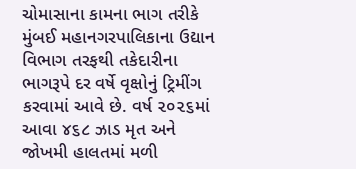ચોમાસાના કામના ભાગ તરીકે મુંબઈ મહાનગરપાલિકાના ઉદ્યાન વિભાગ તરફથી તકેદારીના ભાગરૂપે દર વર્ષે વૃક્ષોનું ટ્રિમીંગ કરવામાં આવે છે. વર્ષ ૨૦૨૬માં આવા ૪૬૮ ઝાડ મૃત અને જોખમી હાલતમાં મળી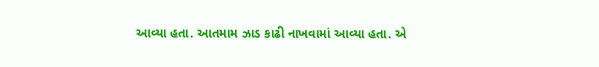આવ્યા હતા. આતમામ ઝાડ કાઢી નાખવામાં આવ્યા હતા. એ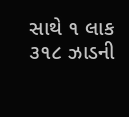સાથે ૧ લાક ૩૧૮ ઝાડની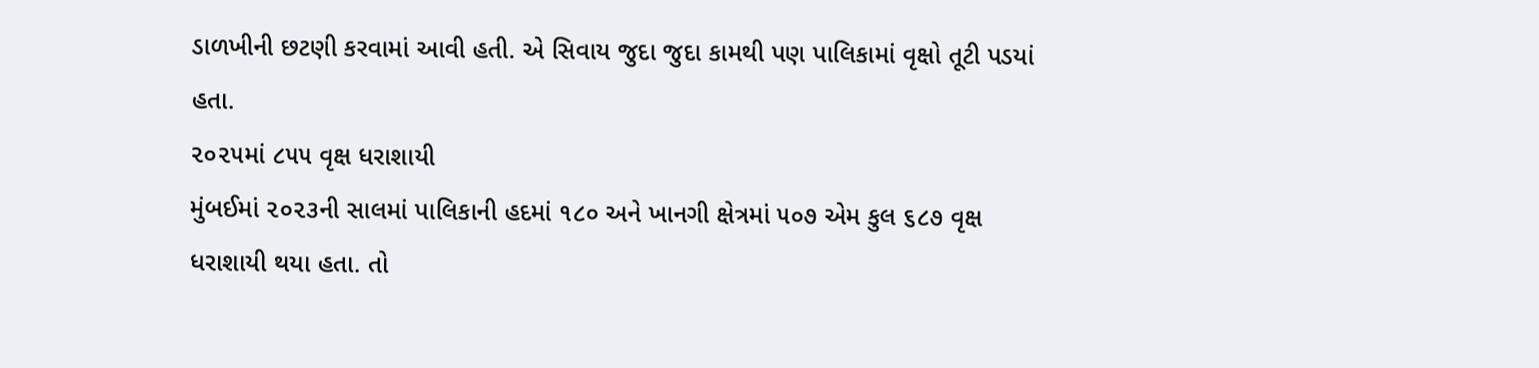ડાળખીની છટણી કરવામાં આવી હતી. એ સિવાય જુદા જુદા કામથી પણ પાલિકામાં વૃક્ષો તૂટી પડયાં હતા.
૨૦૨૫માં ૮૫૫ વૃક્ષ ધરાશાયી
મુંબઈમાં ૨૦૨૩ની સાલમાં પાલિકાની હદમાં ૧૮૦ અને ખાનગી ક્ષેત્રમાં ૫૦૭ એમ કુલ ૬૮૭ વૃક્ષ ધરાશાયી થયા હતા. તો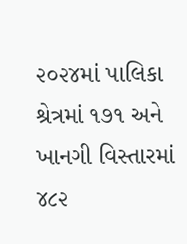૨૦૨૪માં પાલિકા શ્રેત્રમાં ૧૭૧ અને ખાનગી વિસ્તારમાં ૪૮૨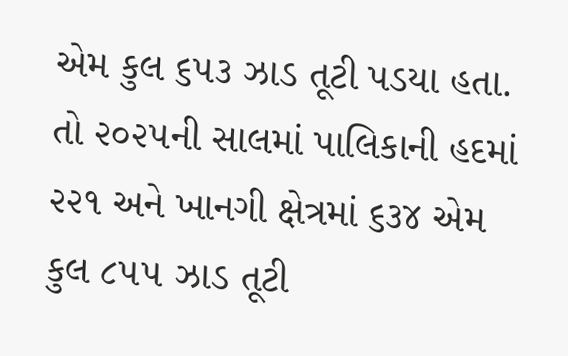એમ કુલ ૬૫૩ ઝાડ તૂટી પડયા હતા. તો ૨૦૨૫ની સાલમાં પાલિકાની હદમાં ૨૨૧ અને ખાનગી ક્ષેત્રમાં ૬૩૪ એમ કુલ ૮૫૫ ઝાડ તૂટી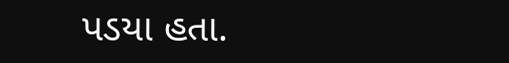પડયા હતા.